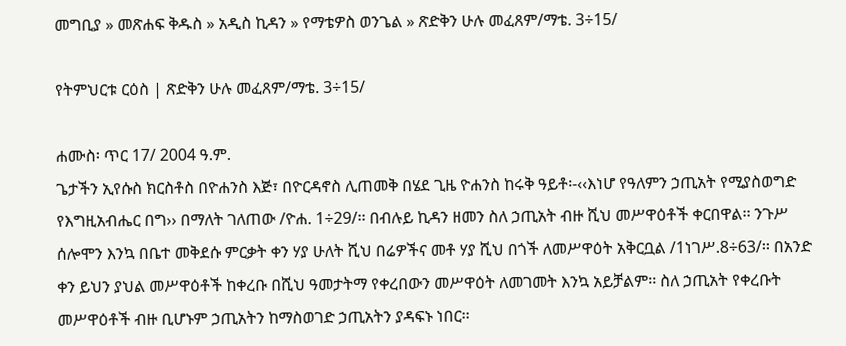መግቢያ » መጽሐፍ ቅዱስ » አዲስ ኪዳን » የማቴዎስ ወንጌል » ጽድቅን ሁሉ መፈጸም/ማቴ. 3÷15/

የትምህርቱ ርዕስ | ጽድቅን ሁሉ መፈጸም/ማቴ. 3÷15/

ሐሙስ፡ ጥር 17/ 2004 ዓ.ም.
ጌታችን ኢየሱስ ክርስቶስ በዮሐንስ እጅ፣ በዮርዳኖስ ሊጠመቅ በሄደ ጊዜ ዮሐንስ ከሩቅ ዓይቶ፡-‹‹እነሆ የዓለምን ኃጢአት የሚያስወግድ የእግዚአብሔር በግ›› በማለት ገለጠው /ዮሐ. 1÷29/፡፡ በብሉይ ኪዳን ዘመን ስለ ኃጢአት ብዙ ሺህ መሥዋዕቶች ቀርበዋል፡፡ ንጉሥ ሰሎሞን እንኳ በቤተ መቅደሱ ምርቃት ቀን ሃያ ሁለት ሺህ በሬዎችና መቶ ሃያ ሺህ በጎች ለመሥዋዕት አቅርቧል /1ነገሥ.8÷63/፡፡ በአንድ ቀን ይህን ያህል መሥዋዕቶች ከቀረቡ በሺህ ዓመታትማ የቀረበውን መሥዋዕት ለመገመት እንኳ አይቻልም፡፡ ስለ ኃጢአት የቀረቡት መሥዋዕቶች ብዙ ቢሆኑም ኃጢአትን ከማስወገድ ኃጢአትን ያዳፍኑ ነበር፡፡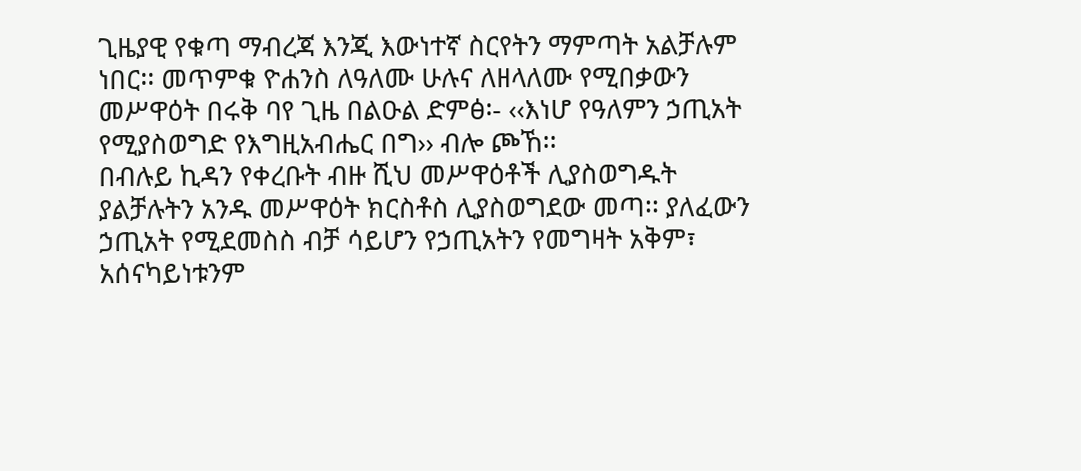ጊዜያዊ የቁጣ ማብረጃ እንጂ እውነተኛ ስርየትን ማምጣት አልቻሉም ነበር፡፡ መጥምቁ ዮሐንስ ለዓለሙ ሁሉና ለዘላለሙ የሚበቃውን መሥዋዕት በሩቅ ባየ ጊዜ በልዑል ድምፅ፡- ‹‹እነሆ የዓለምን ኃጢአት የሚያስወግድ የእግዚአብሔር በግ›› ብሎ ጮኸ፡፡
በብሉይ ኪዳን የቀረቡት ብዙ ሺህ መሥዋዕቶች ሊያስወግዱት ያልቻሉትን አንዱ መሥዋዕት ክርስቶስ ሊያስወግደው መጣ፡፡ ያለፈውን ኃጢአት የሚደመስስ ብቻ ሳይሆን የኃጢአትን የመግዛት አቅም፣ አሰናካይነቱንም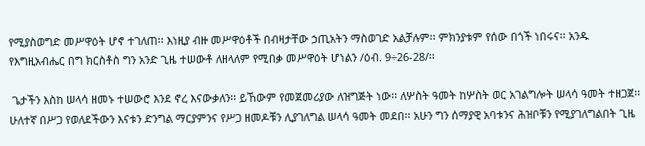የሚያስወግድ መሥዋዕት ሆኖ ተገለጠ፡፡ እነዚያ ብዙ መሥዋዕቶች በብዛታቸው ኃጢአትን ማስወገድ አልቻሉም፡፡ ምክንያቱም የሰው በጎች ነበሩና፡፡ አንዱ የእግዚአብሔር በግ ክርስቶስ ግን አንድ ጊዜ ተሠውቶ ለዘላለም የሚበቃ መሥዋዕት ሆነልን /ዕብ. 9÷26-28/፡፡

 ጌታችን እስከ ሠላሳ ዘመኑ ተሠውሮ እንደ ኖረ እናውቃለን፡፡ ይኸውም የመጀመሪያው ለዝግጅት ነው፡፡ ለሦስት ዓመት ከሦስት ወር አገልግሎት ሠላሳ ዓመት ተዘጋጀ፡፡ ሁለተኛ በሥጋ የወለደችውን እናቱን ድንግል ማርያምንና የሥጋ ዘመዶቹን ሊያገለግል ሠላሳ ዓመት መደበ፡፡ አሁን ግን ሰማያዊ አባቱንና ሕዝቦቹን የሚያገለግልበት ጊዜ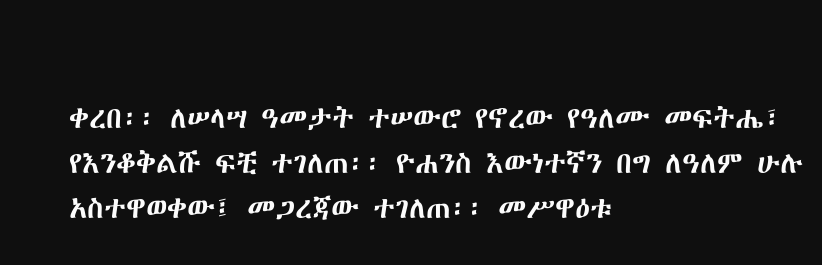ቀረበ፡፡ ለሠላሣ ዓመታት ተሠውሮ የኖረው የዓለሙ መፍትሔ፣ የእንቆቅልሹ ፍቺ ተገለጠ፡፡ ዮሐንስ እውነተኛን በግ ለዓለም ሁሉ አስተዋወቀው፤ መጋረጃው ተገለጠ፡፡ መሥዋዕቱ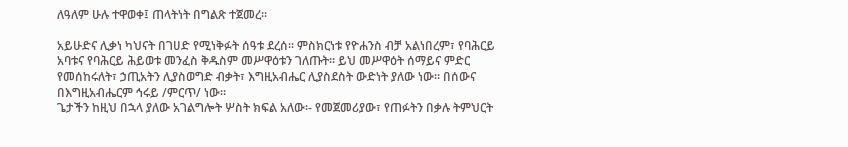ለዓለም ሁሉ ተዋወቀ፤ ጠላትነት በግልጽ ተጀመረ፡፡

አይሁድና ሊቃነ ካህናት በገሀድ የሚነቅፉት ሰዓቱ ደረሰ፡፡ ምስክርነቱ የዮሐንስ ብቻ አልነበረም፣ የባሕርይ አባቱና የባሕርይ ሕይወቱ መንፈስ ቅዱስም መሥዋዕቱን ገለጡት፡፡ ይህ መሥዋዕት ሰማይና ምድር የመሰከሩለት፣ ኃጢአትን ሊያስወግድ ብቃት፣ እግዚአብሔር ሊያስደስት ውድነት ያለው ነው፡፡ በሰውና በእግዚአብሔርም ኅሩይ /ምርጥ/ ነው፡፡
ጌታችን ከዚህ በኋላ ያለው አገልግሎት ሦስት ክፍል አለው፡- የመጀመሪያው፣ የጠፉትን በቃሉ ትምህርት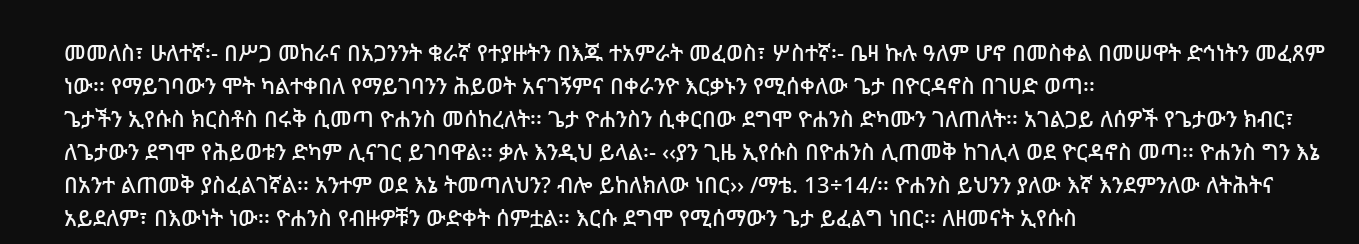መመለስ፣ ሁለተኛ፡- በሥጋ መከራና በአጋንንት ቁራኛ የተያዙትን በእጁ ተአምራት መፈወስ፣ ሦስተኛ፡- ቤዛ ኩሉ ዓለም ሆኖ በመስቀል በመሠዋት ድኅነትን መፈጸም ነው፡፡ የማይገባውን ሞት ካልተቀበለ የማይገባንን ሕይወት አናገኝምና በቀራንዮ እርቃኑን የሚሰቀለው ጌታ በዮርዳኖስ በገሀድ ወጣ፡፡
ጌታችን ኢየሱስ ክርስቶስ በሩቅ ሲመጣ ዮሐንስ መሰከረለት፡፡ ጌታ ዮሐንስን ሲቀርበው ደግሞ ዮሐንስ ድካሙን ገለጠለት፡፡ አገልጋይ ለሰዎች የጌታውን ክብር፣ ለጌታውን ደግሞ የሕይወቱን ድካም ሊናገር ይገባዋል፡፡ ቃሉ እንዲህ ይላል፡- ‹‹ያን ጊዜ ኢየሱስ በዮሐንስ ሊጠመቅ ከገሊላ ወደ ዮርዳኖስ መጣ፡፡ ዮሐንስ ግን እኔ በአንተ ልጠመቅ ያስፈልገኛል፡፡ አንተም ወደ እኔ ትመጣለህን? ብሎ ይከለክለው ነበር›› /ማቴ. 13÷14/፡፡ ዮሐንስ ይህንን ያለው እኛ እንደምንለው ለትሕትና አይደለም፣ በእውነት ነው፡፡ ዮሐንስ የብዙዎቹን ውድቀት ሰምቷል፡፡ እርሱ ደግሞ የሚሰማውን ጌታ ይፈልግ ነበር፡፡ ለዘመናት ኢየሱስ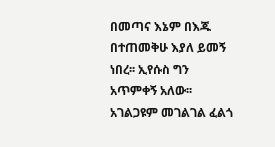በመጣና እኔም በእጁ በተጠመቅሁ እያለ ይመኝ ነበረ፡፡ ኢየሱስ ግን አጥምቀኝ አለው፡፡ አገልጋዩም መገልገል ፈልጎ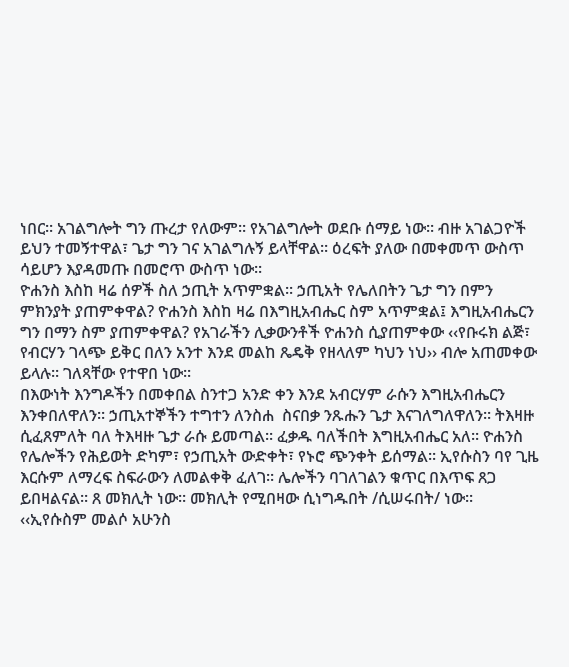ነበር፡፡ አገልግሎት ግን ጡረታ የለውም፡፡ የአገልግሎት ወደቡ ሰማይ ነው፡፡ ብዙ አገልጋዮች ይህን ተመኝተዋል፣ ጌታ ግን ገና አገልግሉኝ ይላቸዋል፡፡ ዕረፍት ያለው በመቀመጥ ውስጥ ሳይሆን እያዳመጡ በመሮጥ ውስጥ ነው፡፡
ዮሐንስ እስከ ዛሬ ሰዎች ስለ ኃጢት አጥምቋል፡፡ ኃጢአት የሌለበትን ጌታ ግን በምን ምክንያት ያጠምቀዋል? ዮሐንስ እስከ ዛሬ በእግዚአብሔር ስም አጥምቋል፤ እግዚአብሔርን ግን በማን ስም ያጠምቀዋል? የአገራችን ሊቃውንቶች ዮሐንስ ሲያጠምቀው ‹‹የቡሩክ ልጅ፣ የብርሃን ገላጭ ይቅር በለን አንተ እንደ መልከ ጼዴቅ የዘላለም ካህን ነህ›› ብሎ አጠመቀው ይላሉ፡፡ ገለጻቸው የተዋበ ነው፡፡
በእውነት እንግዶችን በመቀበል ስንተጋ አንድ ቀን እንደ አብርሃም ራሱን እግዚአብሔርን እንቀበለዋለን፡፡ ኃጢአተኞችን ተግተን ለንስሐ  ስናበቃ ንጹሑን ጌታ እናገለግለዋለን፡፡ ትእዛዙ ሲፈጸምለት ባለ ትእዛዙ ጌታ ራሱ ይመጣል፡፡ ፈቃዱ ባለችበት እግዚአብሔር አለ፡፡ ዮሐንስ የሌሎችን የሕይወት ድካም፣ የኃጢአት ውድቀት፣ የኑሮ ጭንቀት ይሰማል፡፡ ኢየሱስን ባየ ጊዜ እርሱም ለማረፍ ስፍራውን ለመልቀቅ ፈለገ፡፡ ሌሎችን ባገለገልን ቁጥር በእጥፍ ጸጋ ይበዛልናል፡፡ ጸ መክሊት ነው፡፡ መክሊት የሚበዛው ሲነግዱበት /ሲሠሩበት/ ነው፡፡
‹‹ኢየሱስም መልሶ አሁንስ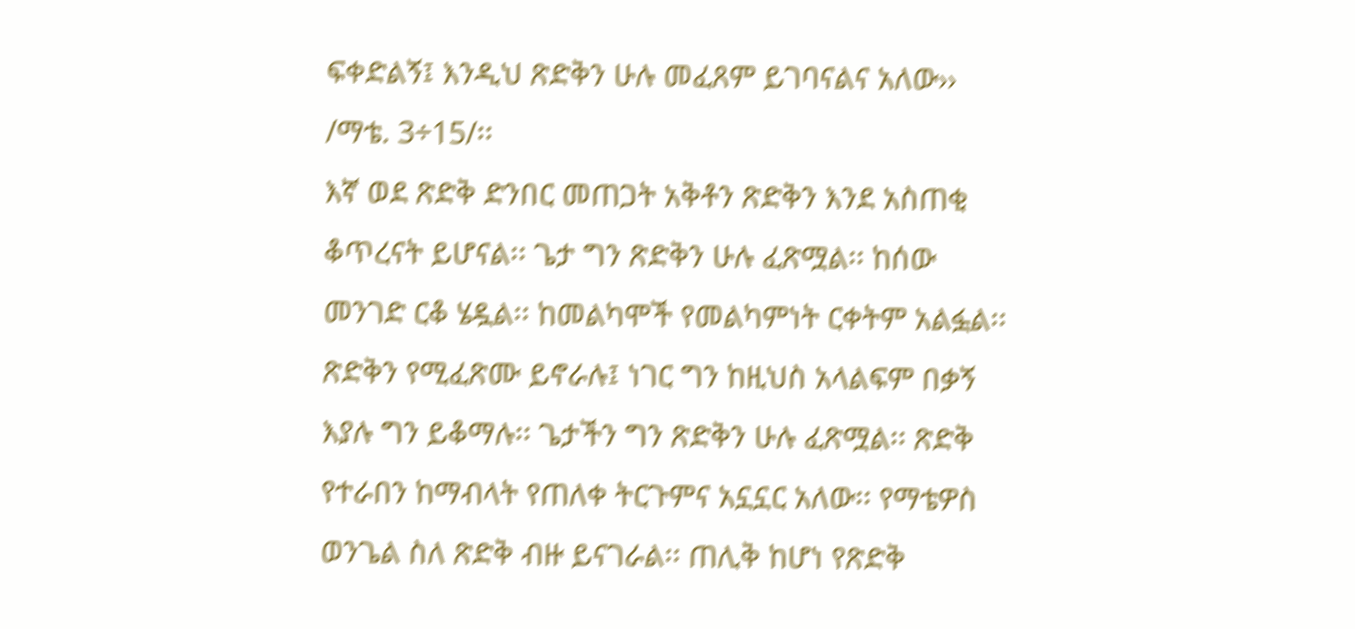ፍቀድልኝ፤ እንዲህ ጽድቅን ሁሉ መፈጸም ይገባናልና አለው›› /ማቴ. 3÷15/፡፡
እኛ ወደ ጽድቅ ድንበር መጠጋት አቅቶን ጽድቅን እንደ አስጠቂ ቆጥረናት ይሆናል፡፡ ጌታ ግን ጽድቅን ሁሉ ፈጽሟል፡፡ ከሰው መንገድ ርቆ ሄዷል፡፡ ከመልካሞች የመልካምነት ርቀትም አልፏል፡፡ ጽድቅን የሚፈጽሙ ይኖራሉ፤ ነገር ግን ከዚህስ አላልፍም በቃኝ እያሉ ግን ይቆማሉ፡፡ ጌታችን ግን ጽድቅን ሁሉ ፈጽሟል፡፡ ጽድቅ የተራበን ከማብላት የጠለቀ ትርጉምና አኗኗር አለው፡፡ የማቴዎስ ወንጌል ስለ ጽድቅ ብዙ ይናገራል፡፡ ጠሊቅ ከሆነ የጽድቅ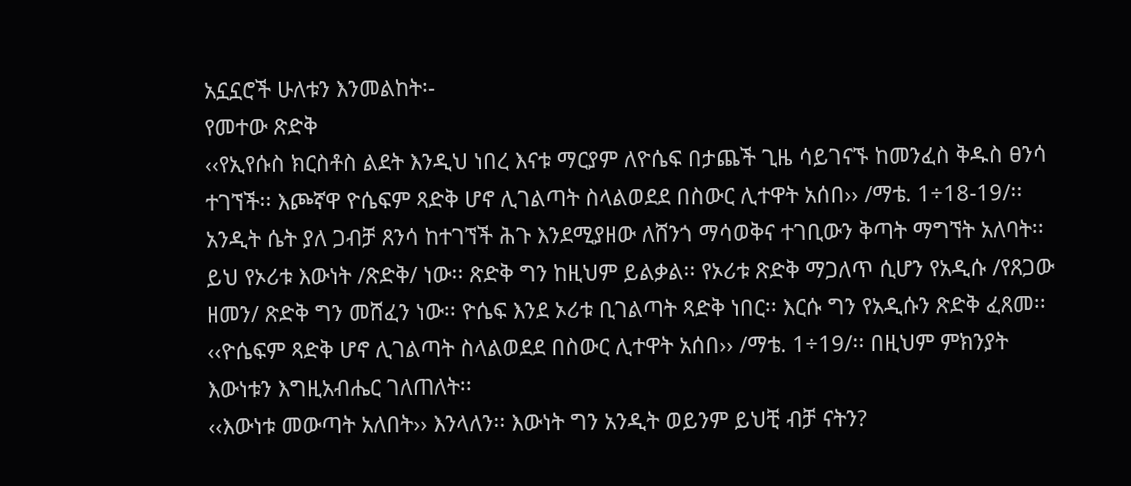አኗኗሮች ሁለቱን እንመልከት፡-
የመተው ጽድቅ
‹‹የኢየሱስ ክርስቶስ ልደት እንዲህ ነበረ እናቱ ማርያም ለዮሴፍ በታጨች ጊዜ ሳይገናኙ ከመንፈስ ቅዱስ ፀንሳ ተገኘች፡፡ እጮኛዋ ዮሴፍም ጻድቅ ሆኖ ሊገልጣት ስላልወደደ በስውር ሊተዋት አሰበ›› /ማቴ. 1÷18-19/፡፡
አንዲት ሴት ያለ ጋብቻ ጸንሳ ከተገኘች ሕጉ እንደሚያዘው ለሸንጎ ማሳወቅና ተገቢውን ቅጣት ማግኘት አለባት፡፡ ይህ የኦሪቱ እውነት /ጽድቅ/ ነው፡፡ ጽድቅ ግን ከዚህም ይልቃል፡፡ የኦሪቱ ጽድቅ ማጋለጥ ሲሆን የአዲሱ /የጸጋው ዘመን/ ጽድቅ ግን መሸፈን ነው፡፡ ዮሴፍ እንደ ኦሪቱ ቢገልጣት ጻድቅ ነበር፡፡ እርሱ ግን የአዲሱን ጽድቅ ፈጸመ፡፡ ‹‹ዮሴፍም ጻድቅ ሆኖ ሊገልጣት ስላልወደደ በስውር ሊተዋት አሰበ›› /ማቴ. 1÷19/፡፡ በዚህም ምክንያት እውነቱን እግዚአብሔር ገለጠለት፡፡
‹‹እውነቱ መውጣት አለበት›› እንላለን፡፡ እውነት ግን አንዲት ወይንም ይህቺ ብቻ ናትን?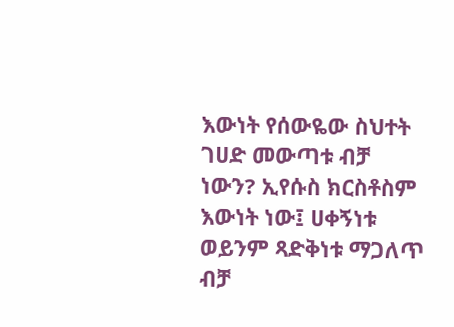እውነት የሰውዬው ስህተት ገሀድ መውጣቱ ብቻ ነውን? ኢየሱስ ክርስቶስም እውነት ነው፤ ሀቀኝነቱ ወይንም ጻድቅነቱ ማጋለጥ ብቻ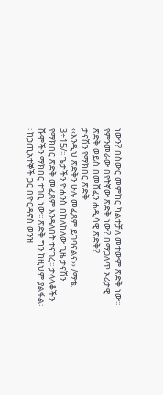ነውን? በስውር መምከር ካልተቻለ መተውም ጽድቅ ነው፡፡ የምንመራው በየትኛው ጽድቅ ነው? በማጋለጥ ኦሪታዊ ጽድቅ ወይስ በመሸፈን ሐዲሳዊ ጽድቅ?
ታናሽን የማክበር ጽድቅ
‹‹እንዲህ ጽድቅን ሁሉ መፈጸም ይገባናልና›› /ማቴ. 3÷15/፡፡ ጌታችን ዮሐንስ በከለከለው ጊዜ ታናሽን የማክበር ጽድቅ መፈጸም እንዳለበት ተናገረ፡፡ ታላላቆችን ሹሞችን ማክበር ተገቢ ነው፡፡ ጽድቅ ግን ከዚህም ያልፋል፡፡ ከኃጢአተኞች ጋር በዮርዳኖስ ወንዝ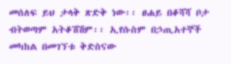መሰለፍ ይህ ታላቅ ጽድቅ ነው፡፡ ፀሐይ በቆሻሻ ቦታ ብትወጣም አትቆሽሽም፡፡ ኢየሱስም በኃጢአተኞች መካከል በመገኘቱ ቅድስናው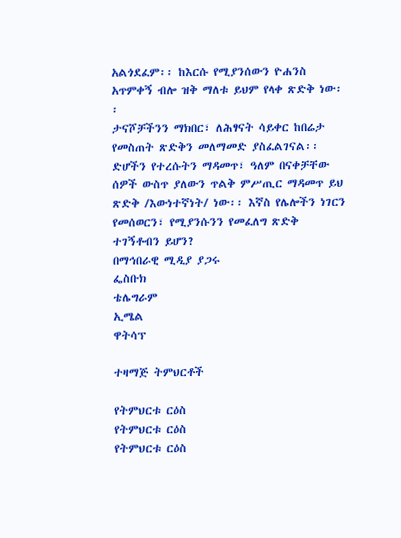አልጎደፈም፡፡ ከእርሱ የሚያንሰውን ዮሐንስ አጥምቀኝ ብሎ ዝቅ ማለቱ ይህም የላቀ ጽድቅ ነው፡፡
ታናሾቻችንን ማክበር፣ ለሕፃናት ሳይቀር ከበሬታ የመስጠት ጽድቅን መለማመድ ያስፈልገናል፡፡ ድሆችን የተረሱትን ማዳመጥ፣ ዓለም በናቀቻቸው ሰዎች ውስጥ ያለውን ጥልቅ ምሥጢር ማዳመጥ ይህ ጽድቅ /እውነተኛነት/ ነው፡፡ እኛስ የሌሎችን ነገርን የመሰወርን፣ የሚያንሱንን የመፈለግ ጽድቅ ተገኝቶብን ይሆን?
በማኅበራዊ ሚዲያ ያጋሩ
ፌስቡክ
ቴሌግራም
ኢሜል
ዋትሳፕ

ተዛማጅ ትምህርቶች

የትምህርቱ ርዕስ
የትምህርቱ ርዕስ
የትምህርቱ ርዕስ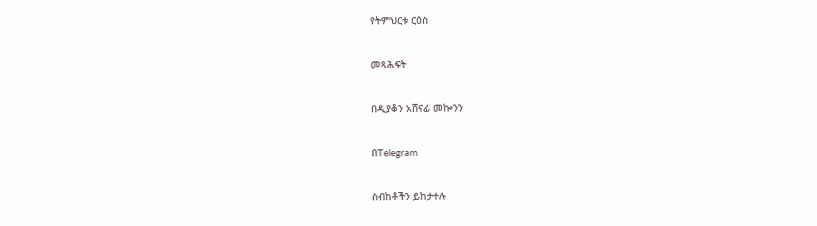የትምህርቱ ርዕስ

መጻሕፍት

በዲያቆን አሸናፊ መኰንን

በTelegram

ስብከቶችን ይከታተሉ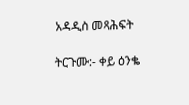አዳዲስ መጻሕፍት

ትርጉሙ:- ቀይ ዕንቈ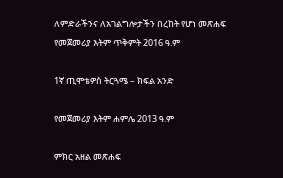ለምድራችንና ለአገልግሎታችን በረከት የሆነ መጽሐፍ
የመጀመሪያ እትም ጥቅምት 2016 ዓ.ም

1ኛ ጢሞቴዎስ ትርጓሜ – ክፍል አንድ

የመጀመሪያ እትም ሐምሌ 2013 ዓ.ም

ምክር አዘል መጽሐፍ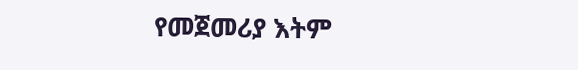የመጀመሪያ እትም